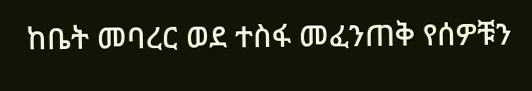ከቤት መባረር ወደ ተስፋ መፈንጠቅ የሰዎቹን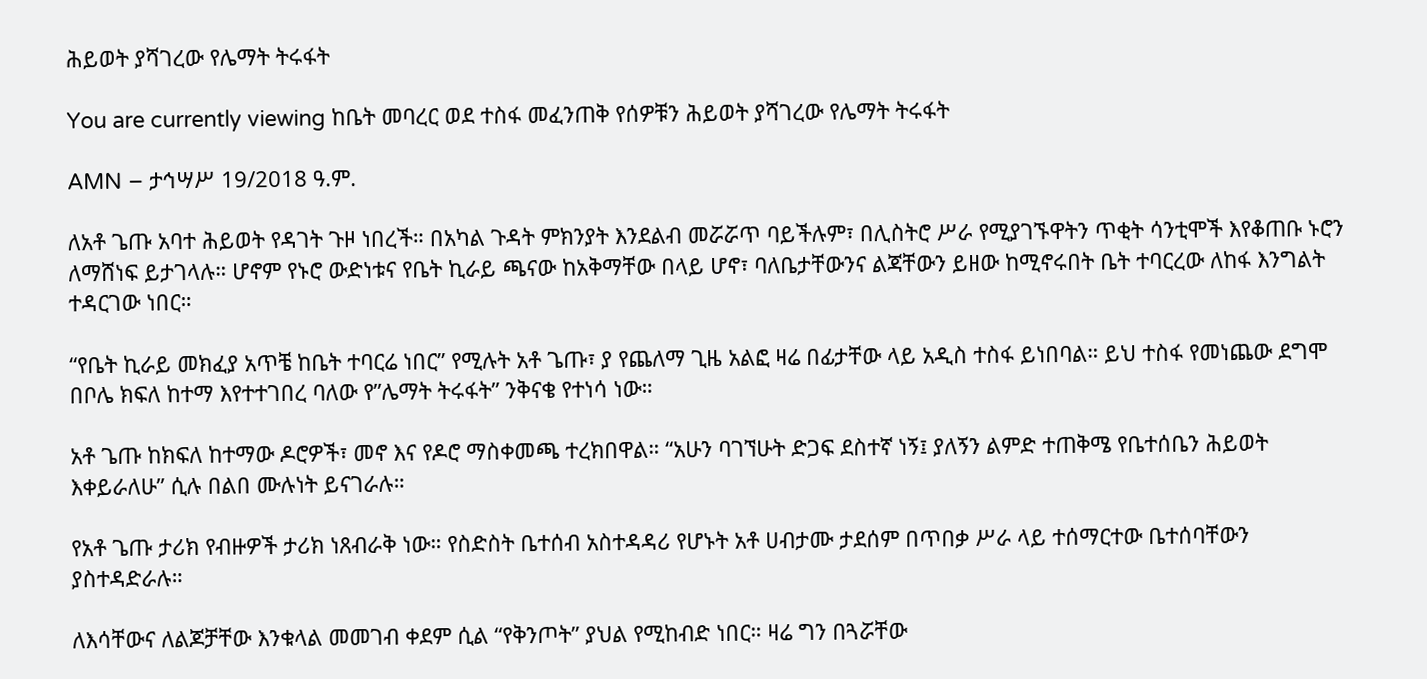ሕይወት ያሻገረው የሌማት ትሩፋት

You are currently viewing ከቤት መባረር ወደ ተስፋ መፈንጠቅ የሰዎቹን ሕይወት ያሻገረው የሌማት ትሩፋት

AMN – ታኅሣሥ 19/2018 ዓ.ም.

ለአቶ ጌጡ አባተ ሕይወት የዳገት ጉዞ ነበረች። በአካል ጉዳት ምክንያት እንደልብ መሯሯጥ ባይችሉም፣ በሊስትሮ ሥራ የሚያገኙዋትን ጥቂት ሳንቲሞች እየቆጠቡ ኑሮን ለማሸነፍ ይታገላሉ። ሆኖም የኑሮ ውድነቱና የቤት ኪራይ ጫናው ከአቅማቸው በላይ ሆኖ፣ ባለቤታቸውንና ልጃቸውን ይዘው ከሚኖሩበት ቤት ተባርረው ለከፋ እንግልት ተዳርገው ነበር።

“የቤት ኪራይ መክፈያ አጥቼ ከቤት ተባርሬ ነበር” የሚሉት አቶ ጌጡ፣ ያ የጨለማ ጊዜ አልፎ ዛሬ በፊታቸው ላይ አዲስ ተስፋ ይነበባል። ይህ ተስፋ የመነጨው ደግሞ በቦሌ ክፍለ ከተማ እየተተገበረ ባለው የ”ሌማት ትሩፋት” ንቅናቄ የተነሳ ነው።

አቶ ጌጡ ከክፍለ ከተማው ዶሮዎች፣ መኖ እና የዶሮ ማስቀመጫ ተረክበዋል። “አሁን ባገኘሁት ድጋፍ ደስተኛ ነኝ፤ ያለኝን ልምድ ተጠቅሜ የቤተሰቤን ሕይወት እቀይራለሁ” ሲሉ በልበ ሙሉነት ይናገራሉ።

የአቶ ጌጡ ታሪክ የብዙዎች ታሪክ ነጸብራቅ ነው። የስድስት ቤተሰብ አስተዳዳሪ የሆኑት አቶ ሀብታሙ ታደሰም በጥበቃ ሥራ ላይ ተሰማርተው ቤተሰባቸውን ያስተዳድራሉ።

ለእሳቸውና ለልጆቻቸው እንቁላል መመገብ ቀደም ሲል “የቅንጦት” ያህል የሚከብድ ነበር። ዛሬ ግን በጓሯቸው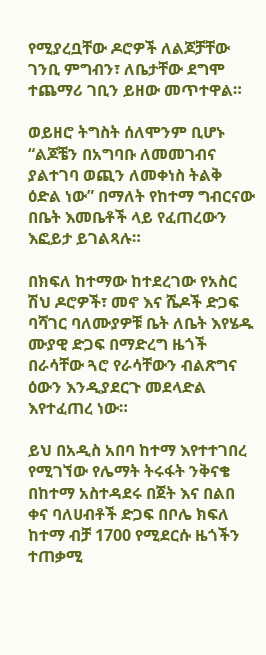የሚያረቧቸው ዶሮዎች ለልጆቻቸው ገንቢ ምግብን፣ ለቤታቸው ደግሞ ተጨማሪ ገቢን ይዘው መጥተዋል።

ወይዘሮ ትግስት ሰለሞንም ቢሆኑ “ልጆቼን በአግባቡ ለመመገብና ያልተገባ ወጪን ለመቀነስ ትልቅ ዕድል ነው” በማለት የከተማ ግብርናው በቤት እመቤቶች ላይ የፈጠረውን እፎይታ ይገልጻሉ።

በክፍለ ከተማው ከተደረገው የአስር ሽህ ዶሮዎች፣ መኖ እና ሼዶች ድጋፍ ባሻገር ባለሙያዎቹ ቤት ለቤት እየሄዱ ሙያዊ ድጋፍ በማድረግ ዜጎች በራሳቸው ጓሮ የራሳቸውን ብልጽግና ዕውን እንዲያደርጉ መደላድል እየተፈጠረ ነው።

ይህ በአዲስ አበባ ከተማ እየተተገበረ የሚገኘው የሌማት ትሩፋት ንቅናቄ በከተማ አስተዳደሩ በጀት እና በልበ ቀና ባለሀብቶች ድጋፍ በቦሌ ክፍለ ከተማ ብቻ 1700 የሚደርሱ ዜጎችን ተጠቃሚ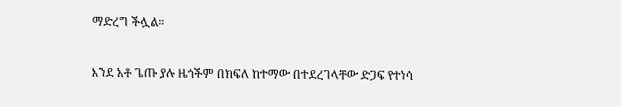ማድረግ ችሏል።

እንደ አቶ ጌጡ ያሉ ዜጎችም በክፍለ ከተማው በተደረገላቸው ድጋፍ የተነሳ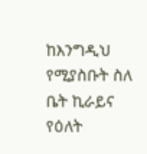ከእንግዲህ የሚያስቡት ስለ ቤት ኪራይና የዕለት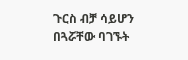ጉርስ ብቻ ሳይሆን በጓሯቸው ባገኙት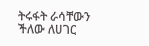ትሩፋት ራሳቸውን ችለው ለሀገር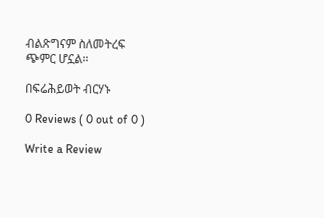ብልጽግናም ስለመትረፍ ጭምር ሆኗል።

በፍሬሕይወት ብርሃኑ

0 Reviews ( 0 out of 0 )

Write a Review